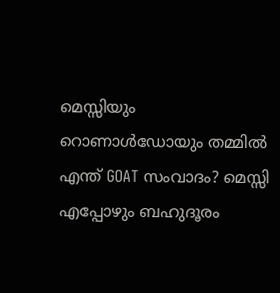മെസ്സിയും റൊണാൾഡോയും തമ്മിൽ എന്ത് GOAT സംവാദം? മെസ്സി എപ്പോഴും ബഹുദൂരം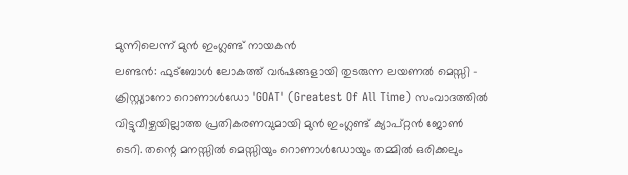മുന്നിലെന്ന് മുൻ ഇംഗ്ലണ്ട് നായകൻ
ലണ്ടൻ: ഫുട്ബോൾ ലോകത്ത് വർഷങ്ങളായി തുടരുന്ന ലയണൽ മെസ്സി - ക്രിസ്റ്റ്യാനോ റൊണാൾഡോ 'GOAT' (Greatest Of All Time) സംവാദത്തിൽ വിട്ടുവീഴ്ചയില്ലാത്ത പ്രതികരണവുമായി മുൻ ഇംഗ്ലണ്ട് ക്യാപ്റ്റൻ ജോൺ ടെറി. തന്റെ മനസ്സിൽ മെസ്സിയും റൊണാൾഡോയും തമ്മിൽ ഒരിക്കലും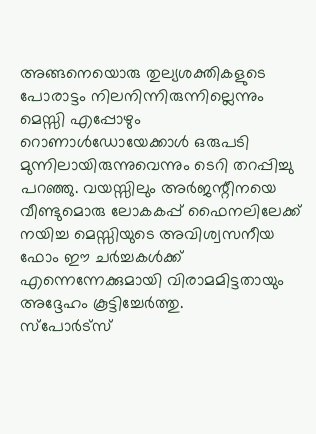അങ്ങനെയൊരു തുല്യശക്തികളുടെ പോരാട്ടം നിലനിന്നിരുന്നില്ലെന്നും മെസ്സി എപ്പോഴും റൊണാൾഡോയേക്കാൾ ഒരുപടി മുന്നിലായിരുന്നുവെന്നും ടെറി തറപ്പിച്ചു പറഞ്ഞു. വയസ്സിലും അർജന്റീനയെ വീണ്ടുമൊരു ലോകകപ്പ് ഫൈനലിലേക്ക് നയിച്ച മെസ്സിയുടെ അവിശ്വസനീയ ഫോം ഈ ചർച്ചകൾക്ക് എന്നെന്നേക്കുമായി വിരാമമിട്ടതായും അദ്ദേഹം കൂട്ടിച്ചേർത്തു.
സ്പോർട്സ്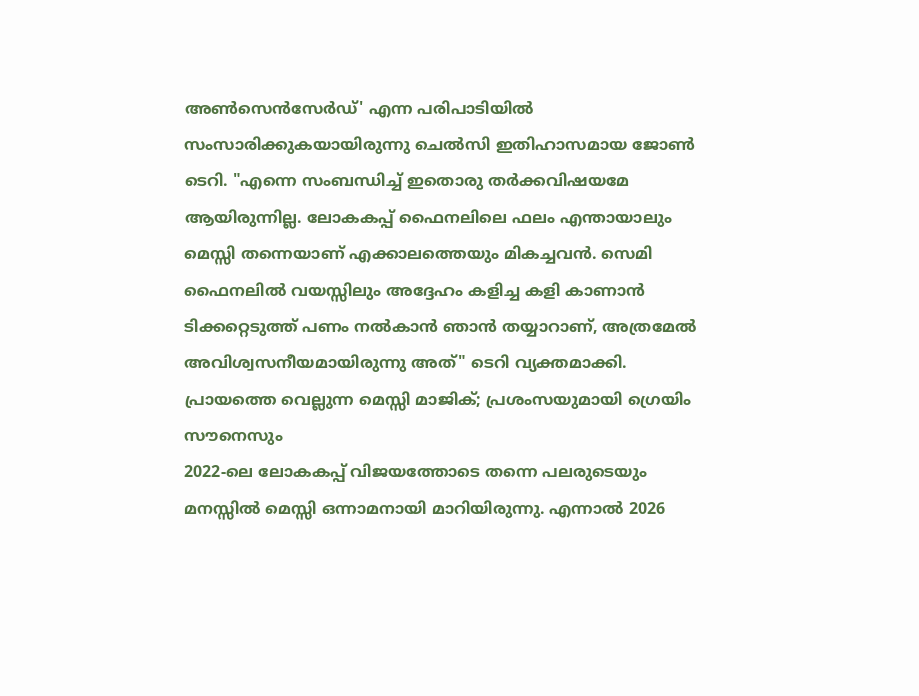അൺസെൻസേർഡ്' എന്ന പരിപാടിയിൽ സംസാരിക്കുകയായിരുന്നു ചെൽസി ഇതിഹാസമായ ജോൺ ടെറി. "എന്നെ സംബന്ധിച്ച് ഇതൊരു തർക്കവിഷയമേ ആയിരുന്നില്ല. ലോകകപ്പ് ഫൈനലിലെ ഫലം എന്തായാലും മെസ്സി തന്നെയാണ് എക്കാലത്തെയും മികച്ചവൻ. സെമി ഫൈനലിൽ വയസ്സിലും അദ്ദേഹം കളിച്ച കളി കാണാൻ ടിക്കറ്റെടുത്ത് പണം നൽകാൻ ഞാൻ തയ്യാറാണ്, അത്രമേൽ അവിശ്വസനീയമായിരുന്നു അത്" ടെറി വ്യക്തമാക്കി.
പ്രായത്തെ വെല്ലുന്ന മെസ്സി മാജിക്; പ്രശംസയുമായി ഗ്രെയിം സൗനെസും
2022-ലെ ലോകകപ്പ് വിജയത്തോടെ തന്നെ പലരുടെയും മനസ്സിൽ മെസ്സി ഒന്നാമനായി മാറിയിരുന്നു. എന്നാൽ 2026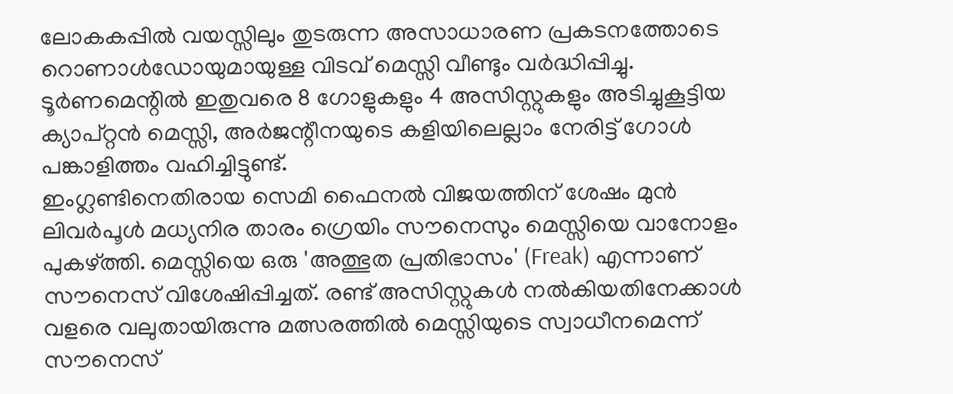ലോകകപ്പിൽ വയസ്സിലും തുടരുന്ന അസാധാരണ പ്രകടനത്തോടെ റൊണാൾഡോയുമായുള്ള വിടവ് മെസ്സി വീണ്ടും വർദ്ധിപ്പിച്ചു. ടൂർണമെന്റിൽ ഇതുവരെ 8 ഗോളുകളും 4 അസിസ്റ്റുകളും അടിച്ചുകൂട്ടിയ ക്യാപ്റ്റൻ മെസ്സി, അർജന്റീനയുടെ കളിയിലെല്ലാം നേരിട്ട് ഗോൾ പങ്കാളിത്തം വഹിച്ചിട്ടുണ്ട്.
ഇംഗ്ലണ്ടിനെതിരായ സെമി ഫൈനൽ വിജയത്തിന് ശേഷം മുൻ ലിവർപൂൾ മധ്യനിര താരം ഗ്രെയിം സൗനെസും മെസ്സിയെ വാനോളം പുകഴ്ത്തി. മെസ്സിയെ ഒരു 'അത്ഭുത പ്രതിഭാസം' (Freak) എന്നാണ് സൗനെസ് വിശേഷിപ്പിച്ചത്. രണ്ട് അസിസ്റ്റുകൾ നൽകിയതിനേക്കാൾ വളരെ വലുതായിരുന്നു മത്സരത്തിൽ മെസ്സിയുടെ സ്വാധീനമെന്ന് സൗനെസ്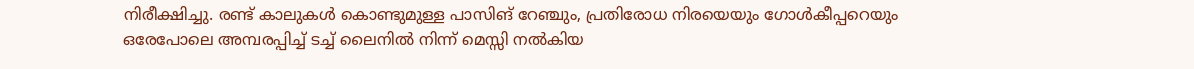നിരീക്ഷിച്ചു. രണ്ട് കാലുകൾ കൊണ്ടുമുള്ള പാസിങ് റേഞ്ചും, പ്രതിരോധ നിരയെയും ഗോൾകീപ്പറെയും ഒരേപോലെ അമ്പരപ്പിച്ച് ടച്ച് ലൈനിൽ നിന്ന് മെസ്സി നൽകിയ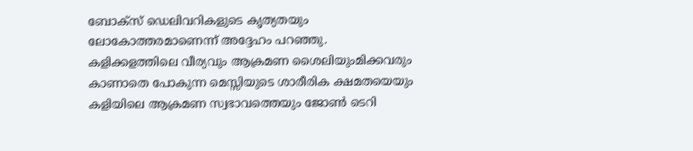ബോക്സ് ഡെലിവറികളുടെ കൃത്യതയും ലോകോത്തരമാണെന്ന് അദ്ദേഹം പറഞ്ഞു.
കളിക്കളത്തിലെ വീര്യവും ആക്രമണ ശൈലിയുംമിക്കവരും കാണാതെ പോകുന്ന മെസ്സിയുടെ ശാരീരിക ക്ഷമതയെയും കളിയിലെ ആക്രമണ സ്വഭാവത്തെയും ജോൺ ടെറി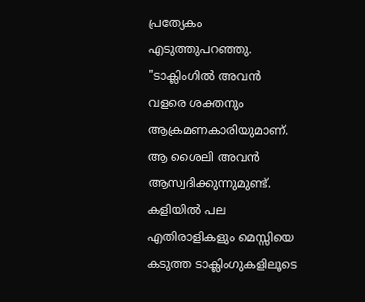പ്രത്യേകം എടുത്തുപറഞ്ഞു. "ടാക്ലിംഗിൽ അവൻ വളരെ ശക്തനും ആക്രമണകാരിയുമാണ്. ആ ശൈലി അവൻ ആസ്വദിക്കുന്നുമുണ്ട്. കളിയിൽ പല എതിരാളികളും മെസ്സിയെ കടുത്ത ടാക്ലിംഗുകളിലൂടെ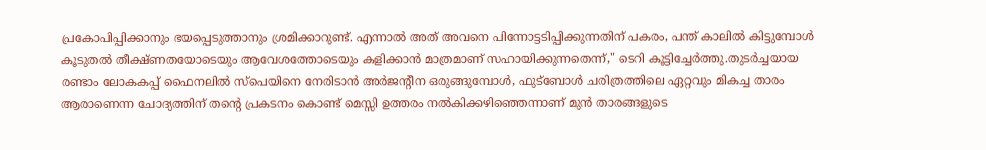പ്രകോപിപ്പിക്കാനും ഭയപ്പെടുത്താനും ശ്രമിക്കാറുണ്ട്. എന്നാൽ അത് അവനെ പിന്നോട്ടടിപ്പിക്കുന്നതിന് പകരം, പന്ത് കാലിൽ കിട്ടുമ്പോൾ കൂടുതൽ തീക്ഷ്ണതയോടെയും ആവേശത്തോടെയും കളിക്കാൻ മാത്രമാണ് സഹായിക്കുന്നതെന്ന്," ടെറി കൂട്ടിച്ചേർത്തു.തുടർച്ചയായ രണ്ടാം ലോകകപ്പ് ഫൈനലിൽ സ്പെയിനെ നേരിടാൻ അർജന്റീന ഒരുങ്ങുമ്പോൾ, ഫുട്ബോൾ ചരിത്രത്തിലെ ഏറ്റവും മികച്ച താരം ആരാണെന്ന ചോദ്യത്തിന് തന്റെ പ്രകടനം കൊണ്ട് മെസ്സി ഉത്തരം നൽകിക്കഴിഞ്ഞെന്നാണ് മുൻ താരങ്ങളുടെ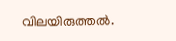വിലയിരുത്തൽ.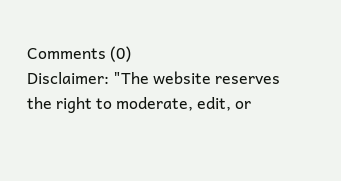Comments (0)
Disclaimer: "The website reserves the right to moderate, edit, or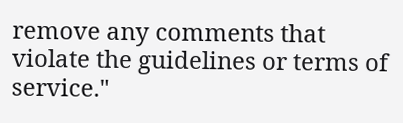remove any comments that violate the guidelines or terms of service."